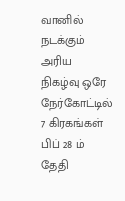வானில் நடக்கும் அரிய நிகழ்வு ஒரே நேர்கோட்டில் 7 கிரகங்கள் பிப் 28 ம் தேதி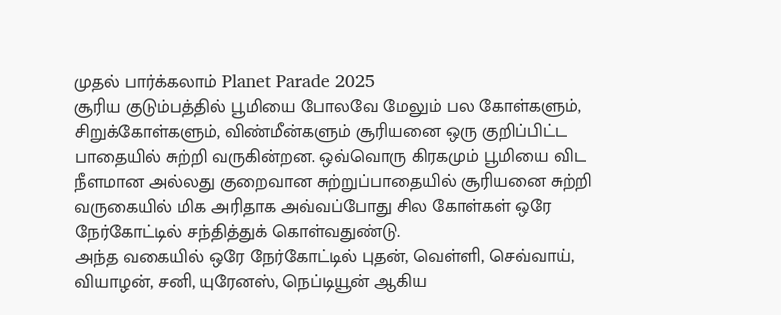முதல் பார்க்கலாம் Planet Parade 2025
சூரிய குடும்பத்தில் பூமியை போலவே மேலும் பல கோள்களும், சிறுக்கோள்களும், விண்மீன்களும் சூரியனை ஒரு குறிப்பிட்ட பாதையில் சுற்றி வருகின்றன. ஒவ்வொரு கிரகமும் பூமியை விட நீளமான அல்லது குறைவான சுற்றுப்பாதையில் சூரியனை சுற்றி வருகையில் மிக அரிதாக அவ்வப்போது சில கோள்கள் ஒரே நேர்கோட்டில் சந்தித்துக் கொள்வதுண்டு.
அந்த வகையில் ஒரே நேர்கோட்டில் புதன், வெள்ளி, செவ்வாய், வியாழன், சனி, யுரேனஸ், நெப்டியூன் ஆகிய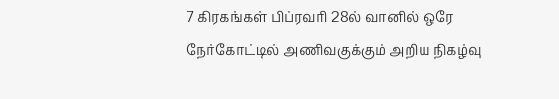7 கிரகங்கள் பிப்ரவரி 28ல் வானில் ஒரே நேர்கோட்டில் அணிவகுக்கும் அறிய நிகழ்வு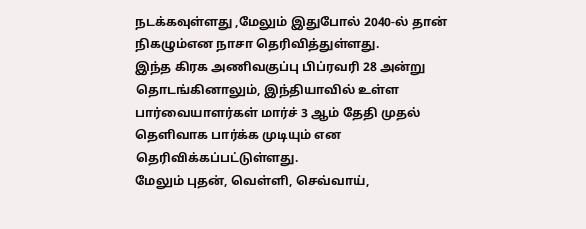நடக்கவுள்ளது ,மேலும் இதுபோல் 2040-ல் தான் நிகழும்என நாசா தெரிவித்துள்ளது.
இந்த கிரக அணிவகுப்பு பிப்ரவரி 28 அன்று தொடங்கினாலும், இந்தியாவில் உள்ள பார்வையாளர்கள் மார்ச் 3 ஆம் தேதி முதல் தெளிவாக பார்க்க முடியும் என தெரிவிக்கப்பட்டுள்ளது.
மேலும் புதன், வெள்ளி, செவ்வாய்,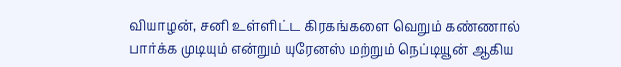வியாழன், சனி உள்ளிட்ட கிரகங்களை வெறும் கண்ணால் பார்க்க முடியும் என்றும் யுரேனஸ் மற்றும் நெப்டியூன் ஆகிய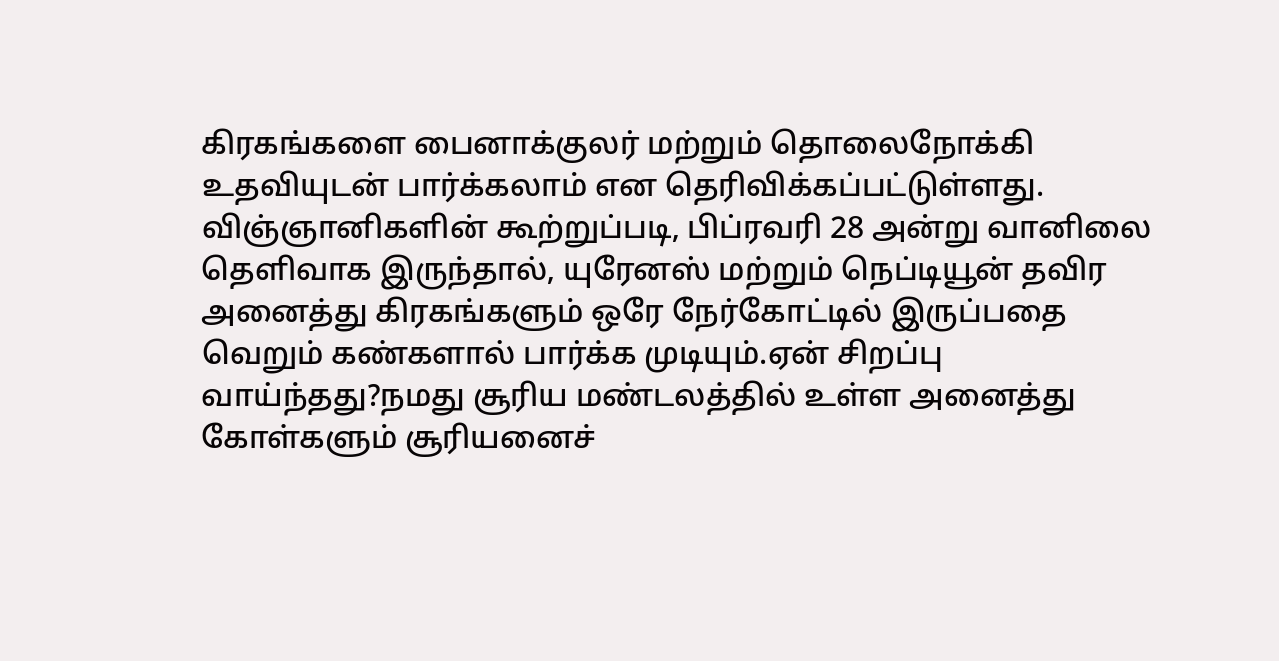கிரகங்களை பைனாக்குலர் மற்றும் தொலைநோக்கி உதவியுடன் பார்க்கலாம் என தெரிவிக்கப்பட்டுள்ளது.
விஞ்ஞானிகளின் கூற்றுப்படி, பிப்ரவரி 28 அன்று வானிலை தெளிவாக இருந்தால், யுரேனஸ் மற்றும் நெப்டியூன் தவிர அனைத்து கிரகங்களும் ஒரே நேர்கோட்டில் இருப்பதை வெறும் கண்களால் பார்க்க முடியும்.ஏன் சிறப்பு வாய்ந்தது?நமது சூரிய மண்டலத்தில் உள்ள அனைத்து கோள்களும் சூரியனைச்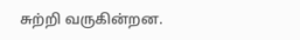சுற்றி வருகின்றன.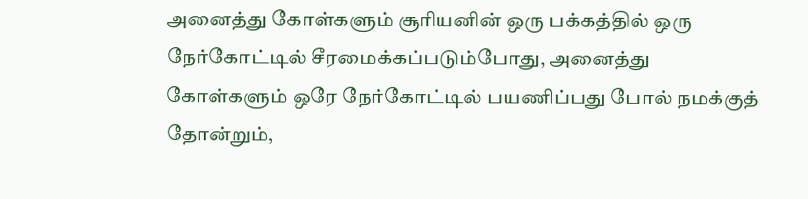அனைத்து கோள்களும் சூரியனின் ஒரு பக்கத்தில் ஒரு நேர்கோட்டில் சீரமைக்கப்படும்போது, அனைத்து கோள்களும் ஒரே நேர்கோட்டில் பயணிப்பது போல் நமக்குத் தோன்றும்,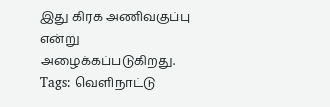இது கிரக அணிவகுப்பு என்று அழைக்கப்படுகிறது.
Tags: வெளிநாட்டு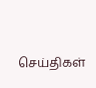செய்திகள்